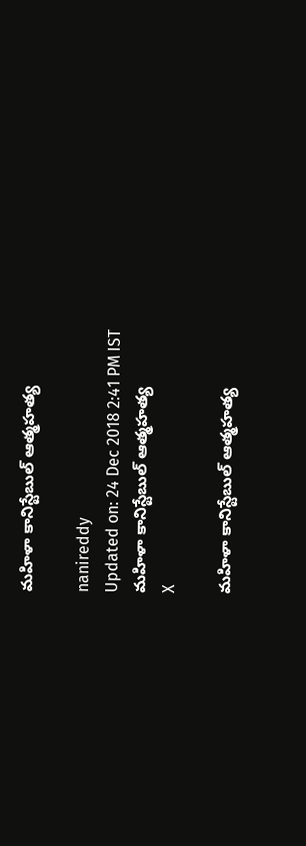మహిళా కానిస్టేబుల్‌ ఆత్మహత్య

nanireddy
Updated on: 24 Dec 2018 2:41 PM IST
మహిళా కానిస్టేబుల్‌ ఆత్మహత్య
X

మహిళా కానిస్టేబుల్‌ ఆత్మహత్య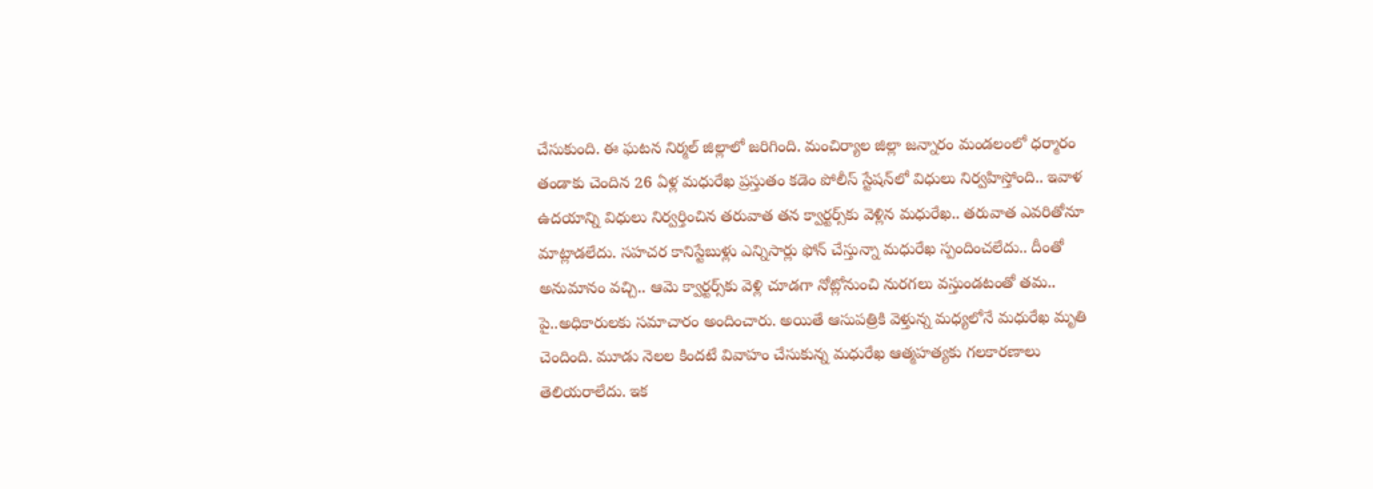చేసుకుంది. ఈ ఘటన నిర్మల్‌ జిల్లాలో జరిగింది. మంచిర్యాల జిల్లా జన్నారం మండలంలో ధర్మారం తండాకు చెందిన 26 ఏళ్ల మధురేఖ ప్రస్తుతం కడెం పోలీస్‌ స్టేషన్‌లో విధులు నిర్వహిస్తోంది.. ఇవాళ ఉదయాన్ని విధులు నిర్వర్తించిన తరువాత తన క్వార్టర్స్‌కు వెళ్లిన మధురేఖ.. తరువాత ఎవరితోనూ మాట్లాడలేదు. సహచర కానిస్టేబుళ్లు ఎన్నిసార్లు ఫోన్‌ చేస్తున్నా మధురేఖ స్పందించలేదు.. దీంతో అనుమానం వచ్చి.. ఆమె క్వార్టర్స్‌కు వెళ్లి చూడగా నోట్లోనుంచి నురగలు వస్తుండటంతో తమ.. పై..అధికారులకు సమాచారం అందించారు. అయితే ఆసుపత్రికి వెళ్తున్న మధ్యలోనే మధురేఖ మృతి చెందింది. మూడు నెలల కిందటే వివాహం చేసుకున్న మధురేఖ ఆత్మహత్యకు గలకారణాలు తెలియరాలేదు. ఇక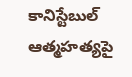కానిస్టేబుల్ ఆత్మహత్యపై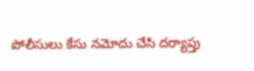పోలీసులు కేసు నమోదు చేసి దర్యాప్తు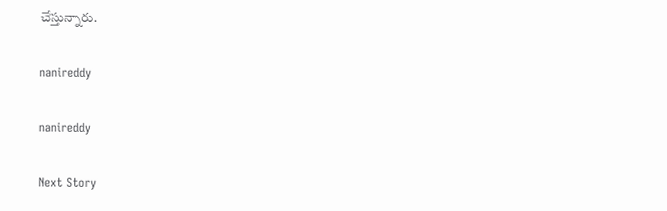చేస్తున్నారు.

nanireddy

nanireddy

Next Story